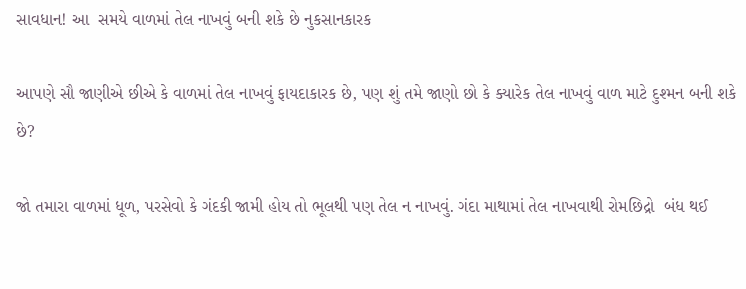સાવધાન! આ  સમયે વાળમાં તેલ નાખવું બની શકે છે નુકસાનકારક

આપણે સૌ જાણીએ છીએ કે વાળમાં તેલ નાખવું ફાયદાકારક છે, પણ શું તમે જાણો છો કે ક્યારેક તેલ નાખવું વાળ માટે દુશ્મન બની શકે છે?

જો તમારા વાળમાં ધૂળ, પરસેવો કે ગંદકી જામી હોય તો ભૂલથી પણ તેલ ન નાખવું. ગંદા માથામાં તેલ નાખવાથી રોમછિદ્રો  બંધ થઈ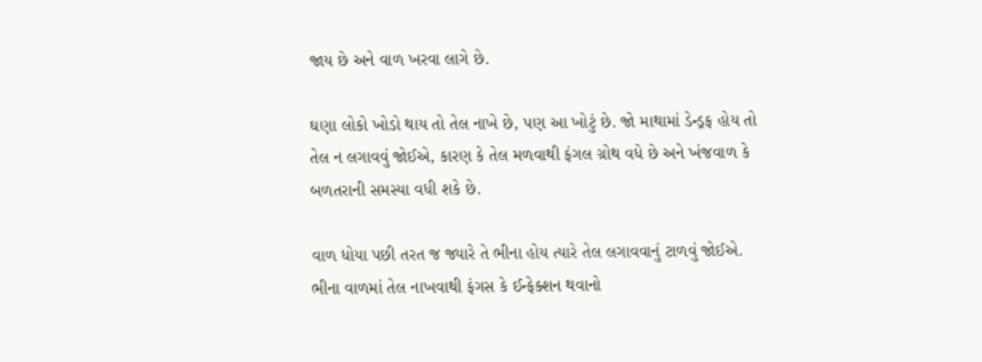જાય છે અને વાળ ખરવા લાગે છે.

ઘણા લોકો ખોડો થાય તો તેલ નાખે છે, પણ આ ખોટું છે. જો માથામાં ડેન્ડ્રફ હોય તો તેલ ન લગાવવું જોઈએ, કારણ કે તેલ મળવાથી ફંગલ ગ્રોથ વધે છે અને ખંજવાળ કે બળતરાની સમસ્યા વધી શકે છે.

વાળ ધોયા પછી તરત જ જ્યારે તે ભીના હોય ત્યારે તેલ લગાવવાનું ટાળવું જોઈએ. ભીના વાળમાં તેલ નાખવાથી ફંગસ કે ઈન્ફેક્શન થવાનો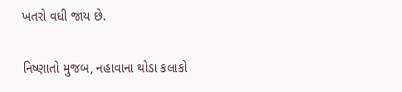ખતરો વધી જાય છે.

નિષ્ણાતો મુજબ, નહાવાના થોડા કલાકો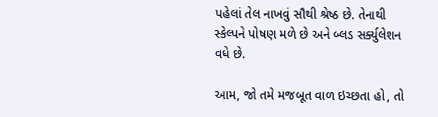પહેલાં તેલ નાખવું સૌથી શ્રેષ્ઠ છે. તેનાથી સ્કેલ્પને પોષણ મળે છે અને બ્લડ સર્ક્યુલેશન વધે છે.

આમ, જો તમે મજબૂત વાળ ઇચ્છતા હો, તો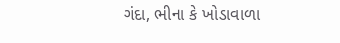ગંદા, ભીના કે ખોડાવાળા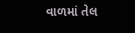વાળમાં તેલ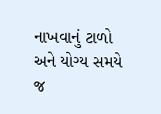નાખવાનું ટાળો અને યોગ્ય સમયે જ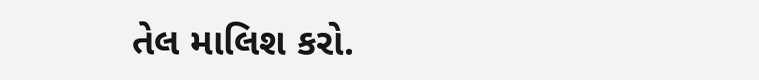તેલ માલિશ કરો.